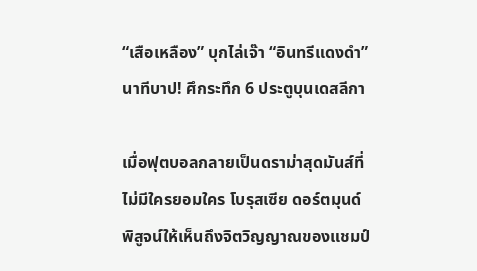“เสือเหลือง” บุกไล่เจ๊า “อินทรีแดงดำ” นาทีบาป! ศึกระทึก 6 ประตูบุนเดสลีกา

เมื่อฟุตบอลกลายเป็นดราม่าสุดมันส์ที่ไม่มีใครยอมใคร โบรุสเซีย ดอร์ตมุนด์ พิสูจน์ให้เห็นถึงจิตวิญญาณของแชมป์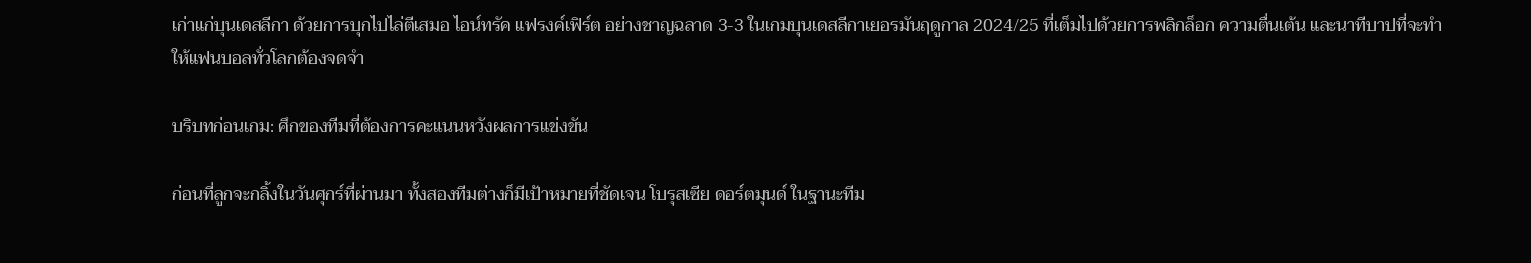เก่าแก่บุนเดสลีกา ด้วยการบุกไปไล่ตีเสมอ ไอน์ทรัค แฟรงค์เฟิร์ต อย่างชาญฉลาด 3-3 ในเกมบุนเดสลีกาเยอรมันฤดูกาล 2024/25 ที่เต็มไปด้วยการพลิกล็อก ความตื่นเต้น และนาทีบาปที่จะทำให้แฟนบอลทั่วโลกต้องจดจำ

บริบทก่อนเกม: ศึกของทีมที่ต้องการคะแนนหวังผลการแข่งขัน

ก่อนที่ลูกจะกลิ้งในวันศุกร์ที่ผ่านมา ทั้งสองทีมต่างก็มีเป้าหมายที่ชัดเจน โบรุสเซีย ดอร์ตมุนด์ ในฐานะทีม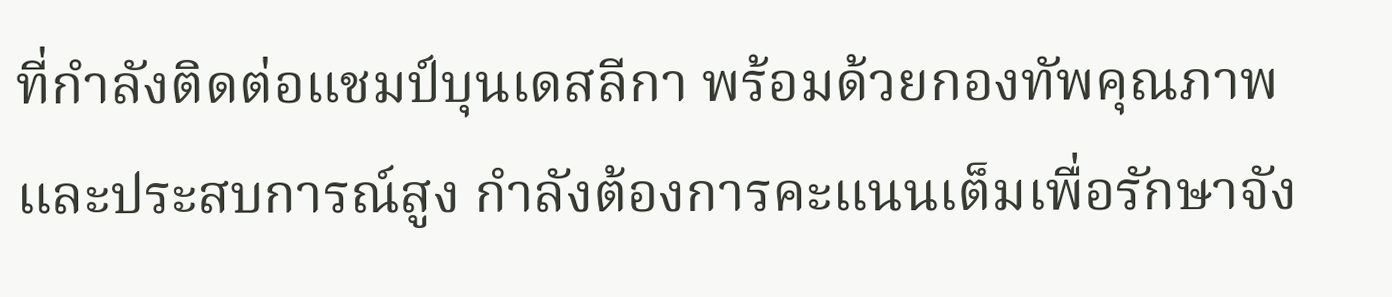ที่กำลังติดต่อแชมป์บุนเดสลีกา พร้อมด้วยกองทัพคุณภาพและประสบการณ์สูง กำลังต้องการคะแนนเต็มเพื่อรักษาจัง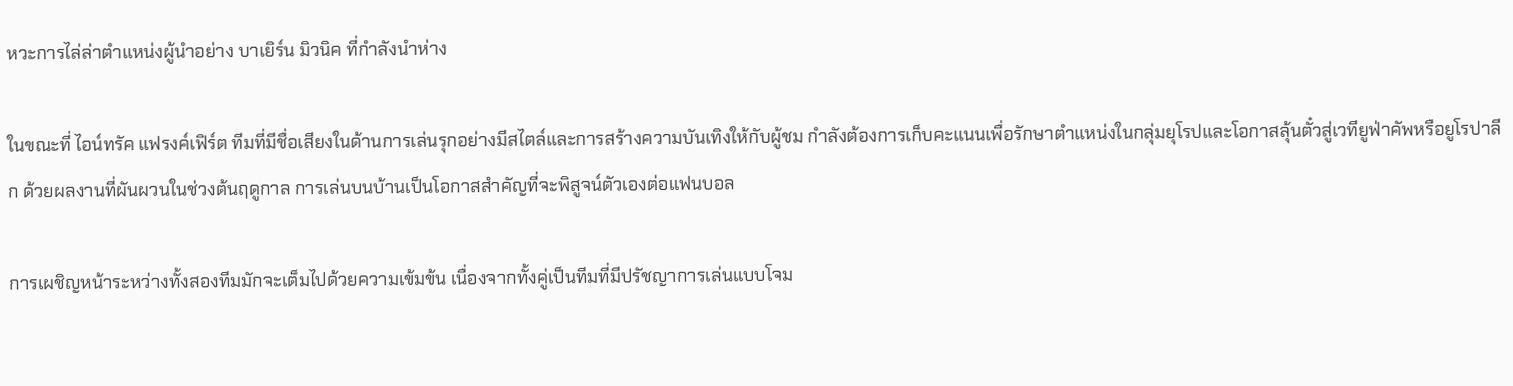หวะการไล่ล่าตำแหน่งผู้นำอย่าง บาเยิร์น มิวนิค ที่กำลังนำห่าง

ในขณะที่ ไอน์ทรัค แฟรงค์เฟิร์ต ทีมที่มีชื่อเสียงในด้านการเล่นรุกอย่างมีสไตล์และการสร้างความบันเทิงให้กับผู้ชม กำลังต้องการเก็บคะแนนเพื่อรักษาตำแหน่งในกลุ่มยุโรปและโอกาสลุ้นตั๋วสู่เวทียูฟ่าคัพหรือยูโรปาลีก ด้วยผลงานที่ผันผวนในช่วงต้นฤดูกาล การเล่นบนบ้านเป็นโอกาสสำคัญที่จะพิสูจน์ตัวเองต่อแฟนบอล

การเผชิญหน้าระหว่างทั้งสองทีมมักจะเต็มไปด้วยความเข้มข้น เนื่องจากทั้งคู่เป็นทีมที่มีปรัชญาการเล่นแบบโจม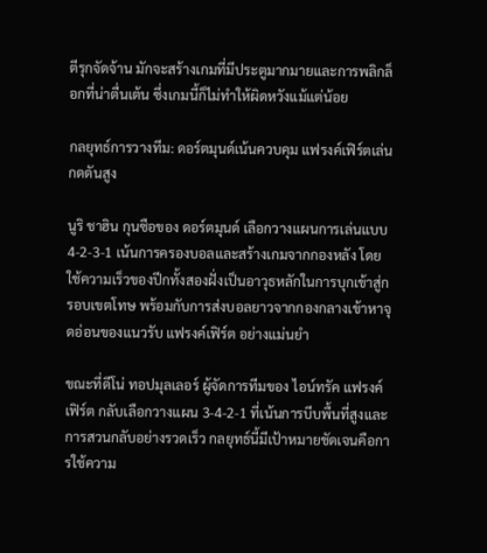ตีรุกจัดจ้าน มักจะสร้างเกมที่มีประตูมากมายและการพลิกล็อกที่น่าตื่นเต้น ซึ่งเกมนี้ก็ไม่ทำให้ผิดหวังแม้แต่น้อย

กลยุทธ์การวางทีม: ดอร์ตมุนด์เน้นควบคุม แฟรงค์เฟิร์ตเล่นกดดันสูง

นูริ ชาฮิน กุนซือของ ดอร์ตมุนด์ เลือกวางแผนการเล่นแบบ 4-2-3-1 เน้นการครองบอลและสร้างเกมจากกองหลัง โดยใช้ความเร็วของปีกทั้งสองฝั่งเป็นอาวุธหลักในการบุกเข้าสู่กรอบเขตโทษ พร้อมกับการส่งบอลยาวจากกองกลางเข้าหาจุดอ่อนของแนวรับ แฟรงค์เฟิร์ต อย่างแม่นยำ

ขณะที่ดีโน่ ทอปมุลเลอร์ ผู้จัดการทีมของ ไอน์ทรัค แฟรงค์เฟิร์ต กลับเลือกวางแผน 3-4-2-1 ที่เน้นการบีบพื้นที่สูงและการสวนกลับอย่างรวดเร็ว กลยุทธ์นี้มีเป้าหมายชัดเจนคือการใช้ความ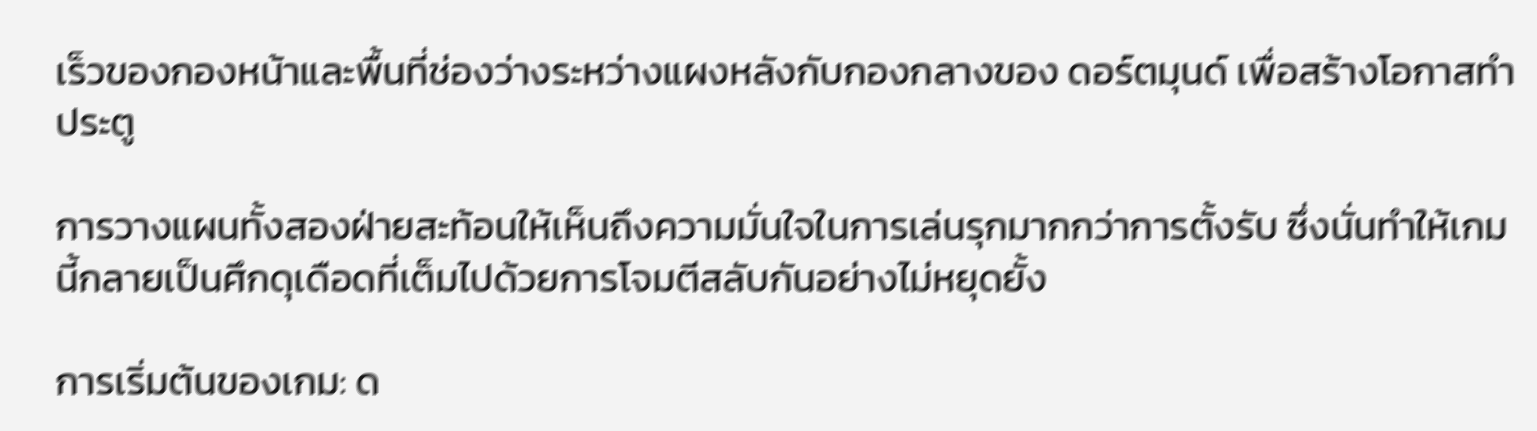เร็วของกองหน้าและพื้นที่ช่องว่างระหว่างแผงหลังกับกองกลางของ ดอร์ตมุนด์ เพื่อสร้างโอกาสทำประตู

การวางแผนทั้งสองฝ่ายสะท้อนให้เห็นถึงความมั่นใจในการเล่นรุกมากกว่าการตั้งรับ ซึ่งนั่นทำให้เกมนี้กลายเป็นศึกดุเดือดที่เต็มไปด้วยการโจมตีสลับกันอย่างไม่หยุดยั้ง

การเริ่มต้นของเกม: ด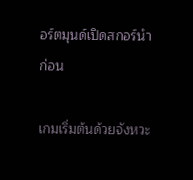อร์ตมุนด์เปิดสกอร์นำก่อน

เกมเริ่มต้นด้วยจังหวะ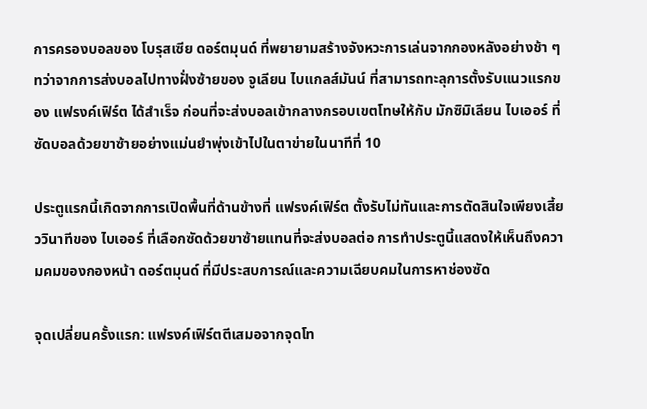การครองบอลของ โบรุสเซีย ดอร์ตมุนด์ ที่พยายามสร้างจังหวะการเล่นจากกองหลังอย่างช้า ๆ ทว่าจากการส่งบอลไปทางฝั่งซ้ายของ จูเลียน ไบแกลส์มันน์ ที่สามารถทะลุการตั้งรับแนวแรกของ แฟรงค์เฟิร์ต ได้สำเร็จ ก่อนที่จะส่งบอลเข้ากลางกรอบเขตโทษให้กับ มักซิมิเลียน ไบเออร์ ที่ซัดบอลด้วยขาซ้ายอย่างแม่นยำพุ่งเข้าไปในตาข่ายในนาทีที่ 10

ประตูแรกนี้เกิดจากการเปิดพื้นที่ด้านข้างที่ แฟรงค์เฟิร์ต ตั้งรับไม่ทันและการตัดสินใจเพียงเสี้ยววินาทีของ ไบเออร์ ที่เลือกซัดด้วยขาซ้ายแทนที่จะส่งบอลต่อ การทำประตูนี้แสดงให้เห็นถึงความคมของกองหน้า ดอร์ตมุนด์ ที่มีประสบการณ์และความเฉียบคมในการหาช่องซัด

จุดเปลี่ยนครั้งแรก: แฟรงค์เฟิร์ตตีเสมอจากจุดโท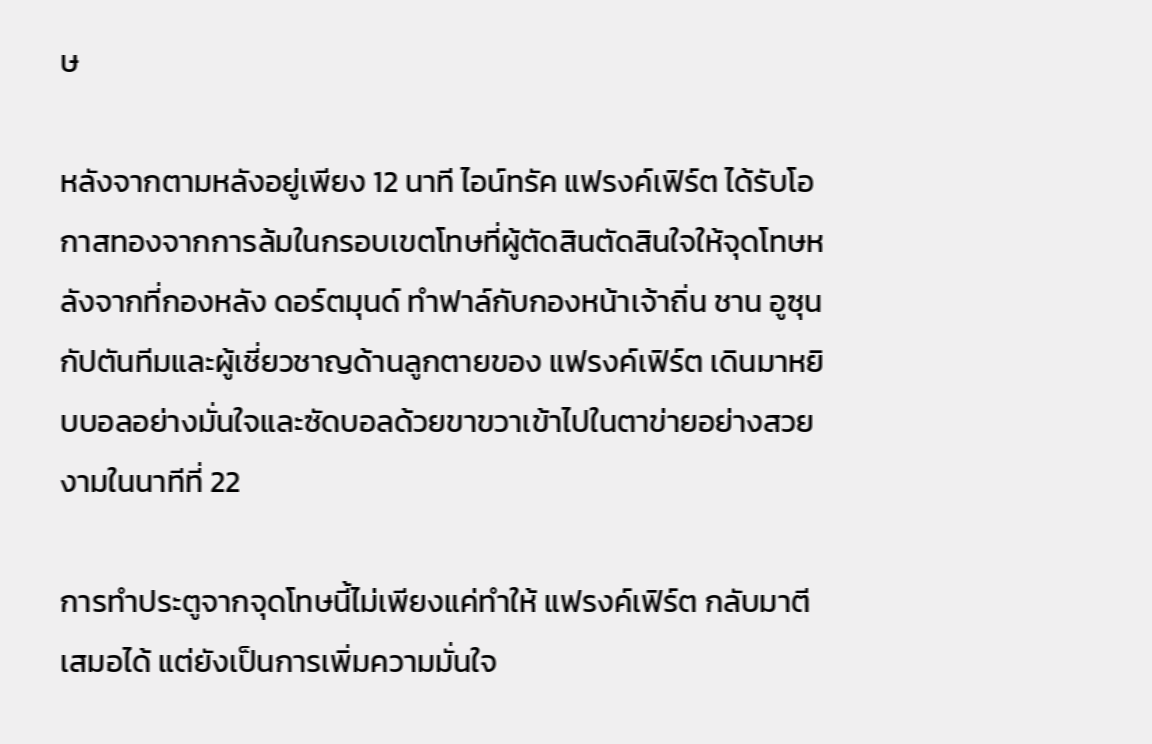ษ

หลังจากตามหลังอยู่เพียง 12 นาที ไอน์ทรัค แฟรงค์เฟิร์ต ได้รับโอกาสทองจากการล้มในกรอบเขตโทษที่ผู้ตัดสินตัดสินใจให้จุดโทษหลังจากที่กองหลัง ดอร์ตมุนด์ ทำฟาล์กับกองหน้าเจ้าถิ่น ชาน อูซุน กัปตันทีมและผู้เชี่ยวชาญด้านลูกตายของ แฟรงค์เฟิร์ต เดินมาหยิบบอลอย่างมั่นใจและซัดบอลด้วยขาขวาเข้าไปในตาข่ายอย่างสวยงามในนาทีที่ 22

การทำประตูจากจุดโทษนี้ไม่เพียงแค่ทำให้ แฟรงค์เฟิร์ต กลับมาตีเสมอได้ แต่ยังเป็นการเพิ่มความมั่นใจ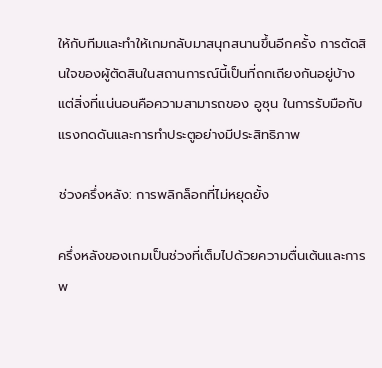ให้กับทีมและทำให้เกมกลับมาสนุกสนานขึ้นอีกครั้ง การตัดสินใจของผู้ตัดสินในสถานการณ์นี้เป็นที่ถกเถียงกันอยู่บ้าง แต่สิ่งที่แน่นอนคือความสามารถของ อูซุน ในการรับมือกับแรงกดดันและการทำประตูอย่างมีประสิทธิภาพ

ช่วงครึ่งหลัง: การพลิกล็อกที่ไม่หยุดยั้ง

ครึ่งหลังของเกมเป็นช่วงที่เต็มไปด้วยความตื่นเต้นและการพ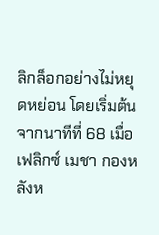ลิกล็อกอย่างไม่หยุดหย่อน โดยเริ่มต้นจากนาทีที่ 68 เมื่อ เฟลิกซ์ เมชา กองหลังห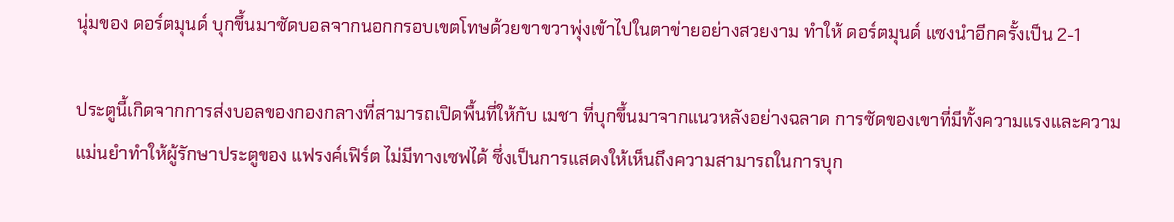นุ่มของ ดอร์ตมุนด์ บุกขึ้นมาซัดบอลจากนอกกรอบเขตโทษด้วยขาขวาพุ่งเข้าไปในตาข่ายอย่างสวยงาม ทำให้ ดอร์ตมุนด์ แซงนำอีกครั้งเป็น 2-1

ประตูนี้เกิดจากการส่งบอลของกองกลางที่สามารถเปิดพื้นที่ให้กับ เมชา ที่บุกขึ้นมาจากแนวหลังอย่างฉลาด การซัดของเขาที่มีทั้งความแรงและความแม่นยำทำให้ผู้รักษาประตูของ แฟรงค์เฟิร์ต ไม่มีทางเซฟได้ ซึ่งเป็นการแสดงให้เห็นถึงความสามารถในการบุก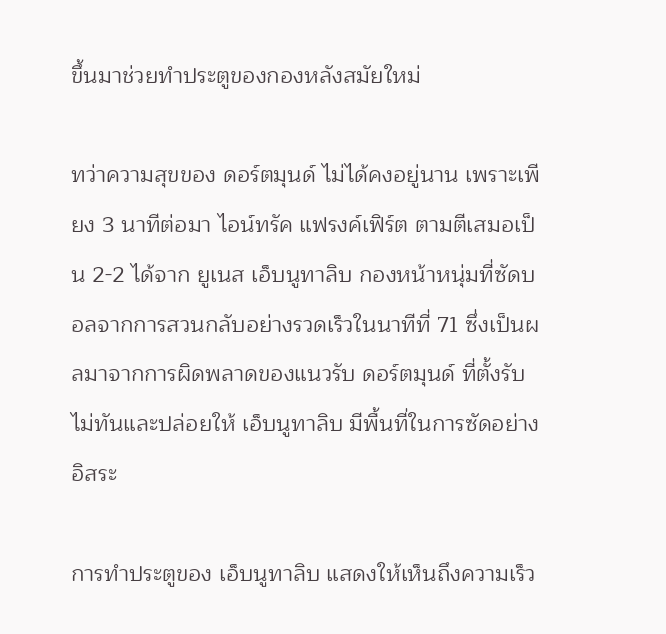ขึ้นมาช่วยทำประตูของกองหลังสมัยใหม่

ทว่าความสุขของ ดอร์ตมุนด์ ไม่ได้คงอยู่นาน เพราะเพียง 3 นาทีต่อมา ไอน์ทรัค แฟรงค์เฟิร์ต ตามตีเสมอเป็น 2-2 ได้จาก ยูเนส เอ็บนูทาลิบ กองหน้าหนุ่มที่ซัดบอลจากการสวนกลับอย่างรวดเร็วในนาทีที่ 71 ซึ่งเป็นผลมาจากการผิดพลาดของแนวรับ ดอร์ตมุนด์ ที่ตั้งรับไม่ทันและปล่อยให้ เอ็บนูทาลิบ มีพื้นที่ในการซัดอย่างอิสระ

การทำประตูของ เอ็บนูทาลิบ แสดงให้เห็นถึงความเร็ว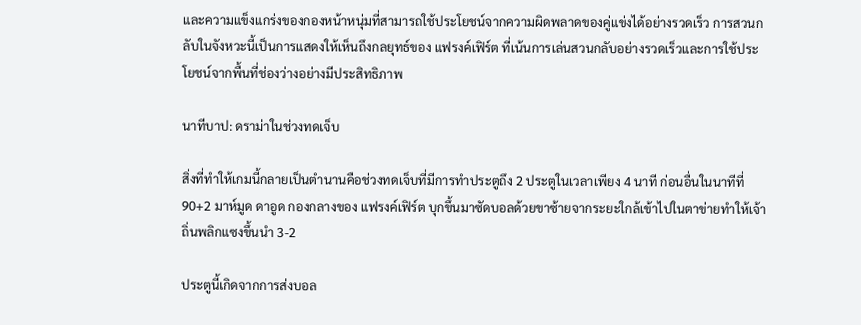และความแข็งแกร่งของกองหน้าหนุ่มที่สามารถใช้ประโยชน์จากความผิดพลาดของคู่แข่งได้อย่างรวดเร็ว การสวนกลับในจังหวะนี้เป็นการแสดงให้เห็นถึงกลยุทธ์ของ แฟรงค์เฟิร์ต ที่เน้นการเล่นสวนกลับอย่างรวดเร็วและการใช้ประโยชน์จากพื้นที่ช่องว่างอย่างมีประสิทธิภาพ

นาทีบาป: ดราม่าในช่วงทดเจ็บ

สิ่งที่ทำให้เกมนี้กลายเป็นตำนานคือช่วงทดเจ็บที่มีการทำประตูถึง 2 ประตูในเวลาเพียง 4 นาที ก่อนอื่นในนาทีที่ 90+2 มาห์มูด ดาอูด กองกลางของ แฟรงค์เฟิร์ต บุกขึ้นมาซัดบอลด้วยขาซ้ายจากระยะใกล้เข้าไปในตาข่ายทำให้เจ้าถิ่นพลิกแซงขึ้นนำ 3-2

ประตูนี้เกิดจากการส่งบอล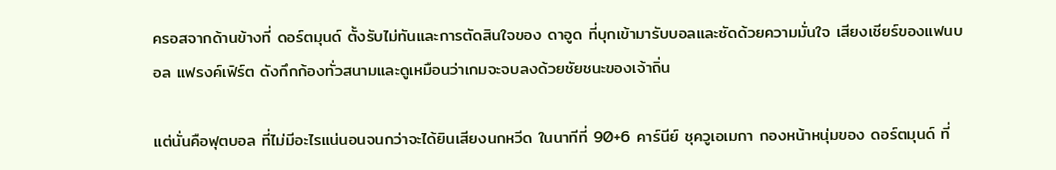ครอสจากด้านข้างที่ ดอร์ตมุนด์ ตั้งรับไม่ทันและการตัดสินใจของ ดาอูด ที่บุกเข้ามารับบอลและซัดด้วยความมั่นใจ เสียงเชียร์ของแฟนบอล แฟรงค์เฟิร์ต ดังกึกก้องทั่วสนามและดูเหมือนว่าเกมจะจบลงด้วยชัยชนะของเจ้าถิ่น

แต่นั่นคือฟุตบอล ที่ไม่มีอะไรแน่นอนจนกว่าจะได้ยินเสียงนกหวีด ในนาทีที่ 90+6 คาร์นีย์ ชุควูเอเมกา กองหน้าหนุ่มของ ดอร์ตมุนด์ ที่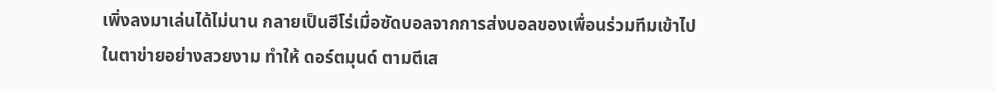เพิ่งลงมาเล่นได้ไม่นาน กลายเป็นฮีโร่เมื่อซัดบอลจากการส่งบอลของเพื่อนร่วมทีมเข้าไปในตาข่ายอย่างสวยงาม ทำให้ ดอร์ตมุนด์ ตามตีเส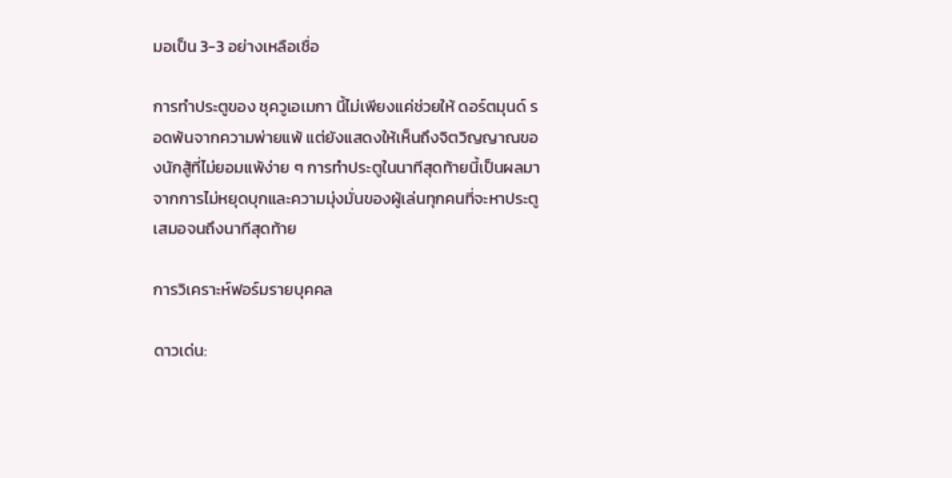มอเป็น 3-3 อย่างเหลือเชื่อ

การทำประตูของ ชุควูเอเมกา นี้ไม่เพียงแค่ช่วยให้ ดอร์ตมุนด์ รอดพ้นจากความพ่ายแพ้ แต่ยังแสดงให้เห็นถึงจิตวิญญาณของนักสู้ที่ไม่ยอมแพ้ง่าย ๆ การทำประตูในนาทีสุดท้ายนี้เป็นผลมาจากการไม่หยุดบุกและความมุ่งมั่นของผู้เล่นทุกคนที่จะหาประตูเสมอจนถึงนาทีสุดท้าย

การวิเคราะห์ฟอร์มรายบุคคล

ดาวเด่น: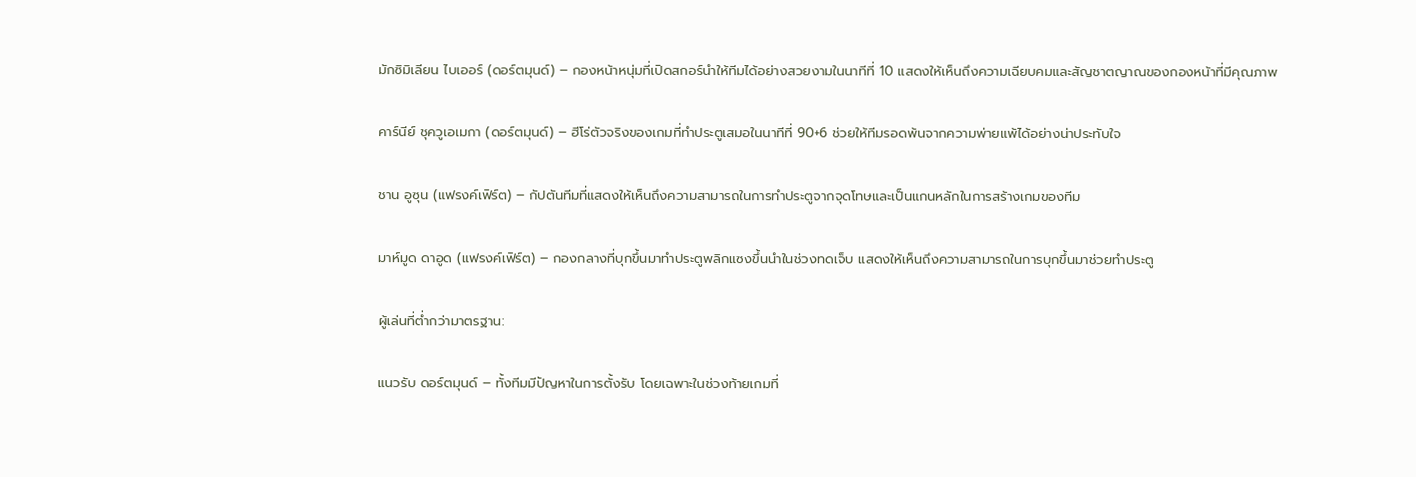มักซิมิเลียน ไบเออร์ (ดอร์ตมุนด์) – กองหน้าหนุ่มที่เปิดสกอร์นำให้ทีมได้อย่างสวยงามในนาทีที่ 10 แสดงให้เห็นถึงความเฉียบคมและสัญชาตญาณของกองหน้าที่มีคุณภาพ

คาร์นีย์ ชุควูเอเมกา (ดอร์ตมุนด์) – ฮีโร่ตัวจริงของเกมที่ทำประตูเสมอในนาทีที่ 90+6 ช่วยให้ทีมรอดพ้นจากความพ่ายแพ้ได้อย่างน่าประทับใจ

ชาน อูซุน (แฟรงค์เฟิร์ต) – กัปตันทีมที่แสดงให้เห็นถึงความสามารถในการทำประตูจากจุดโทษและเป็นแกนหลักในการสร้างเกมของทีม

มาห์มูด ดาอูด (แฟรงค์เฟิร์ต) – กองกลางที่บุกขึ้นมาทำประตูพลิกแซงขึ้นนำในช่วงทดเจ็บ แสดงให้เห็นถึงความสามารถในการบุกขึ้นมาช่วยทำประตู

ผู้เล่นที่ต่ำกว่ามาตรฐาน:

แนวรับ ดอร์ตมุนด์ – ทั้งทีมมีปัญหาในการตั้งรับ โดยเฉพาะในช่วงท้ายเกมที่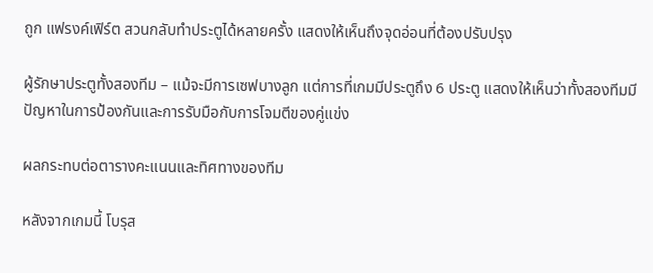ถูก แฟรงค์เฟิร์ต สวนกลับทำประตูได้หลายครั้ง แสดงให้เห็นถึงจุดอ่อนที่ต้องปรับปรุง

ผู้รักษาประตูทั้งสองทีม – แม้จะมีการเซฟบางลูก แต่การที่เกมมีประตูถึง 6 ประตู แสดงให้เห็นว่าทั้งสองทีมมีปัญหาในการป้องกันและการรับมือกับการโจมตีของคู่แข่ง

ผลกระทบต่อตารางคะแนนและทิศทางของทีม

หลังจากเกมนี้ โบรุส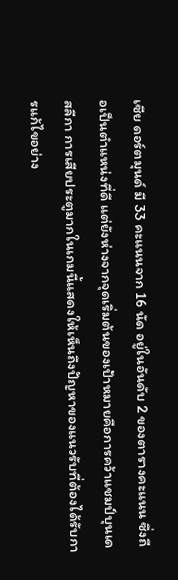เซีย ดอร์ตมุนด์ มี 33 คะแนนจาก 16 นัด อยู่ในอันดับ 2 ของตารางคะแนน ซึ่งถือเป็นตำแหน่งที่ดี แต่ยังห่างจากจุดเริ่มต้นของเป้าหมายคือการคว้าแชมป์บุนเดสลีกา การเสียประตูมากในเกมนี้แสดงให้เห็นถึงปัญหาของแนวรับที่ต้องได้รับการแก้ไขอย่าง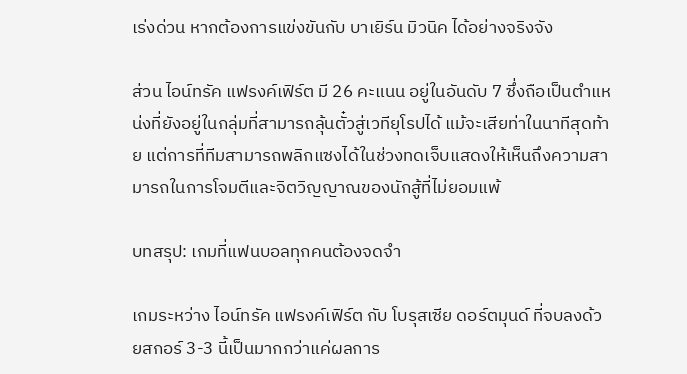เร่งด่วน หากต้องการแข่งขันกับ บาเยิร์น มิวนิค ได้อย่างจริงจัง

ส่วน ไอน์ทรัค แฟรงค์เฟิร์ต มี 26 คะแนน อยู่ในอันดับ 7 ซึ่งถือเป็นตำแหน่งที่ยังอยู่ในกลุ่มที่สามารถลุ้นตั๋วสู่เวทียุโรปได้ แม้จะเสียท่าในนาทีสุดท้าย แต่การที่ทีมสามารถพลิกแซงได้ในช่วงทดเจ็บแสดงให้เห็นถึงความสามารถในการโจมตีและจิตวิญญาณของนักสู้ที่ไม่ยอมแพ้

บทสรุป: เกมที่แฟนบอลทุกคนต้องจดจำ

เกมระหว่าง ไอน์ทรัค แฟรงค์เฟิร์ต กับ โบรุสเซีย ดอร์ตมุนด์ ที่จบลงด้วยสกอร์ 3-3 นี้เป็นมากกว่าแค่ผลการ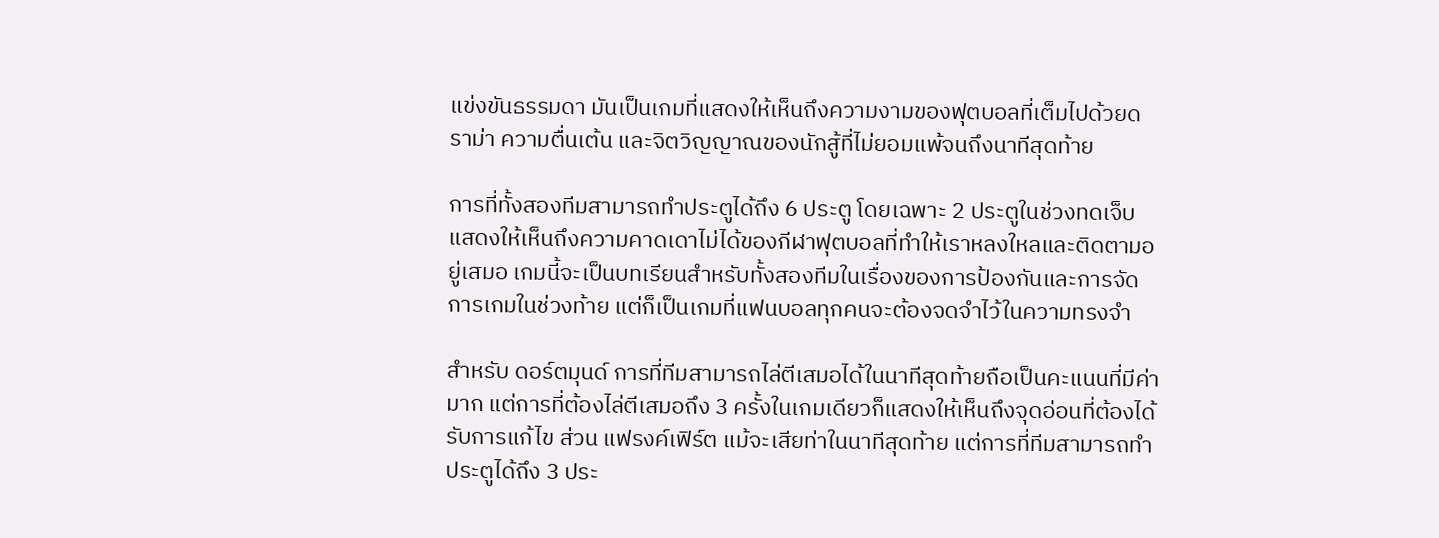แข่งขันธรรมดา มันเป็นเกมที่แสดงให้เห็นถึงความงามของฟุตบอลที่เต็มไปด้วยดราม่า ความตื่นเต้น และจิตวิญญาณของนักสู้ที่ไม่ยอมแพ้จนถึงนาทีสุดท้าย

การที่ทั้งสองทีมสามารถทำประตูได้ถึง 6 ประตู โดยเฉพาะ 2 ประตูในช่วงทดเจ็บ แสดงให้เห็นถึงความคาดเดาไม่ได้ของกีฬาฟุตบอลที่ทำให้เราหลงใหลและติดตามอยู่เสมอ เกมนี้จะเป็นบทเรียนสำหรับทั้งสองทีมในเรื่องของการป้องกันและการจัดการเกมในช่วงท้าย แต่ก็เป็นเกมที่แฟนบอลทุกคนจะต้องจดจำไว้ในความทรงจำ

สำหรับ ดอร์ตมุนด์ การที่ทีมสามารถไล่ตีเสมอได้ในนาทีสุดท้ายถือเป็นคะแนนที่มีค่ามาก แต่การที่ต้องไล่ตีเสมอถึง 3 ครั้งในเกมเดียวก็แสดงให้เห็นถึงจุดอ่อนที่ต้องได้รับการแก้ไข ส่วน แฟรงค์เฟิร์ต แม้จะเสียท่าในนาทีสุดท้าย แต่การที่ทีมสามารถทำประตูได้ถึง 3 ประ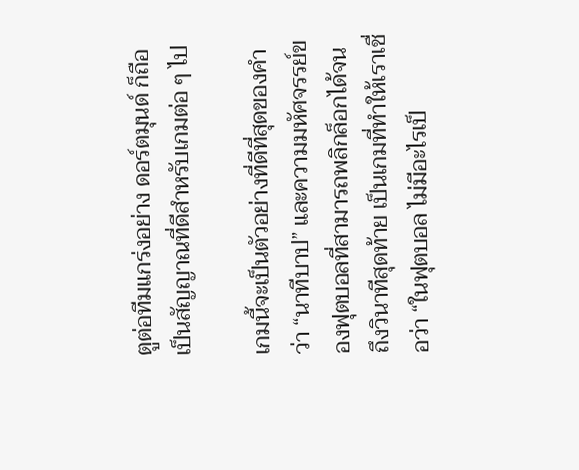ตูต่อทีมแกร่งอย่าง ดอร์ตมุนด์ ก็ถือเป็นสัญญาณที่ดีสำหรับเกมต่อ ๆ ไป

เกมนี้จะเป็นตัวอย่างที่ดีที่สุดของคำว่า “นาทีบาป” และความมหัศจรรย์ของฟุตบอลที่สามารถพลิกล็อกได้จนถึงวินาทีสุดท้าย เป็นเกมที่ทำให้เราเชื่อว่า “ในฟุตบอล ไม่มีอะไรเป็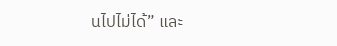นไปไม่ได้” และ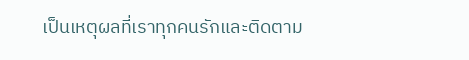เป็นเหตุผลที่เราทุกคนรักและติดตาม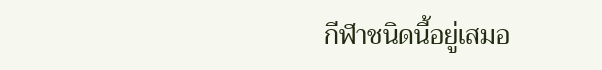กีฬาชนิดนี้อยู่เสมอ